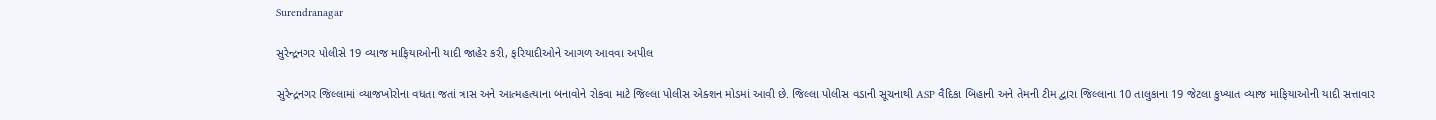Surendranagar

સુરેન્દ્રનગર પોલીસે 19 વ્યાજ માફિયાઓની યાદી જાહેર કરી, ફરિયાદીઓને આગળ આવવા અપીલ

સુરેન્દ્રનગર જિલ્લામાં વ્યાજખોરોના વધતા જતાં ત્રાસ અને આત્મહત્યાના બનાવોને રોકવા માટે જિલ્લા પોલીસ એક્શન મોડમાં આવી છે. જિલ્લા પોલીસ વડાની સૂચનાથી ASP વૈદિકા બિહાની અને તેમની ટીમ દ્વારા જિલ્લાના 10 તાલુકાના 19 જેટલા કુખ્યાત વ્યાજ માફિયાઓની યાદી સત્તાવાર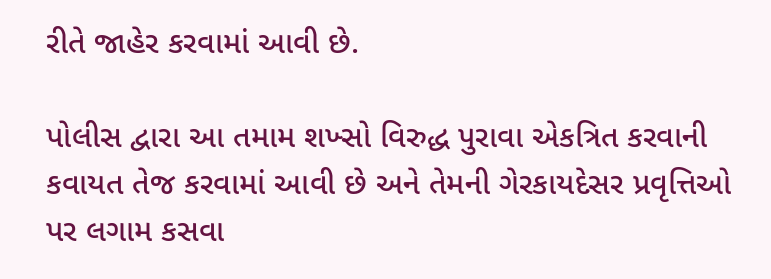રીતે જાહેર કરવામાં આવી છે.

પોલીસ દ્વારા આ તમામ શખ્સો વિરુદ્ધ પુરાવા એકત્રિત કરવાની કવાયત તેજ કરવામાં આવી છે અને તેમની ગેરકાયદેસર પ્રવૃત્તિઓ પર લગામ કસવા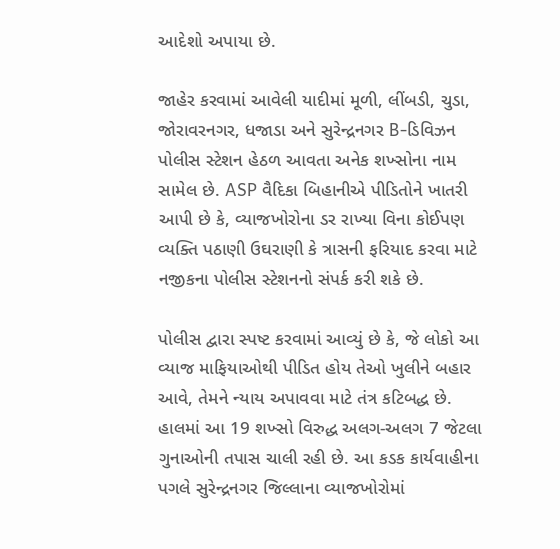આદેશો અપાયા છે.

જાહેર કરવામાં આવેલી યાદીમાં મૂળી, લીંબડી, ચુડા, જોરાવરનગર, ધજાડા અને સુરેન્દ્રનગર B-ડિવિઝન પોલીસ સ્ટેશન હેઠળ આવતા અનેક શખ્સોના નામ સામેલ છે. ASP વૈદિકા બિહાનીએ પીડિતોને ખાતરી આપી છે કે, વ્યાજખોરોના ડર રાખ્યા વિના કોઈપણ વ્યક્તિ પઠાણી ઉઘરાણી કે ત્રાસની ફરિયાદ કરવા માટે નજીકના પોલીસ સ્ટેશનનો સંપર્ક કરી શકે છે.

પોલીસ દ્વારા સ્પષ્ટ કરવામાં આવ્યું છે કે, જે લોકો આ વ્યાજ માફિયાઓથી પીડિત હોય તેઓ ખુલીને બહાર આવે, તેમને ન્યાય અપાવવા માટે તંત્ર કટિબદ્ધ છે. હાલમાં આ 19 શખ્સો વિરુદ્ધ અલગ-અલગ 7 જેટલા ગુનાઓની તપાસ ચાલી રહી છે. આ કડક કાર્યવાહીના પગલે સુરેન્દ્રનગર જિલ્લાના વ્યાજખોરોમાં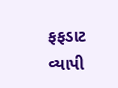ફફડાટ વ્યાપી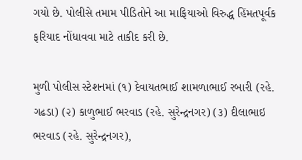ગયો છે. પોલીસે તમામ પીડિતોને આ માફિયાઓ વિરુદ્ધ હિંમતપૂર્વક ફરિયાદ નોંધાવવા માટે તાકીદ કરી છે.

મુળી પોલીસ સ્ટેશનમાં (૧) દેવાયતભાઈ શામળાભાઈ રબારી (રહે. ગઢડા) (૨) કાળુભાઈ ભરવાડ (રહે. સુરેન્દ્રનગર) (૩) દીલાભાઇ ભરવાડ (રહે. સુરેન્દ્રનગર),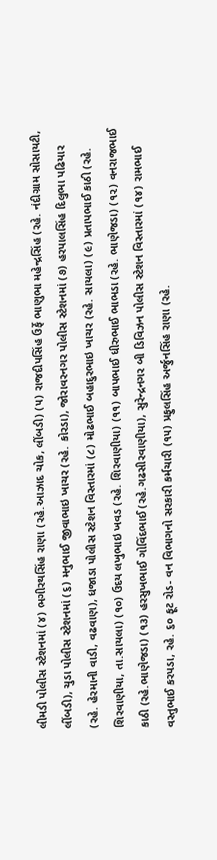લીમડી પોલીસ સ્ટેશનમાં (૪) ભગીરથસિંહ રાણા (રહે.આઝાદ ચોક, લીંબડી) (૫) રાજદીપસિંહ ઉર્ફે ભાણુભા મહેન્દ્રસિંહ (રહે. નંદીગ્રામ સોસાયટી, લીંબડી), ચુડા પોલીસ સ્ટેશનમાં (૬) મનુભાઈ જીવાભાઇ ખાચર (રહે. કોરડા), જોરાવરનગર પોલીસ સ્ટેશનમાં (૭) હરપાલસિંહ દિલુભા પઢિયાર (રહે. હેરમાની વાડી, વઢવાણ), ધજાડા પોલીસ સ્ટેશન વિસ્તારમાં (૮) મોઢભાઈ બહાદુરભાઇ ખાચર (રહે. સાયલા) (૯) પ્રતાપભાઈ કાઠી (રહે. શિરવાણીયા, તા.સાયલા) (૧૦) ઉદય લખુભાઇ ખવડ (રહે. શિરવાણીયા) (૧૧) બાપભાઈ ધીરુભાઈ ભાભડા (રહે. ભાણેજડા) (૧૨) વનરાજભાઈ કાઠી (રહે.ભાણેજડા) (૧૩) હરસુખભાઈ ગોવિંદભાઈ (રહે.ગઢસીરવાણીયા), સુરેન્દ્રનગર બી ડિવિઝન પોલીસ સ્ટેશન વિસ્તારમાં (૧૪) રામભાઈ વસ્તુભાઈ કરપડા, રહે. ૬૦ ફૂટ રોડ- વન વિભાગનો સરકારી કર્મચારી (૧૫) પ્રફુલસિંહ અર્જુનસિંહ રાણા (રહે.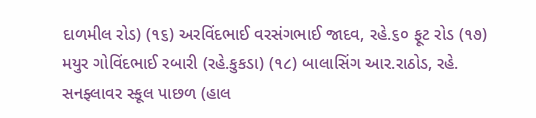દાળમીલ રોડ) (૧૬) અરવિંદભાઈ વરસંગભાઈ જાદવ, રહે.૬૦ ફૂટ રોડ (૧૭) મયુર ગોવિંદભાઈ રબારી (રહે.કુકડા) (૧૮) બાલાસિંગ આર.રાઠોડ, રહે. સનફ્લાવર સ્કૂલ પાછળ (હાલ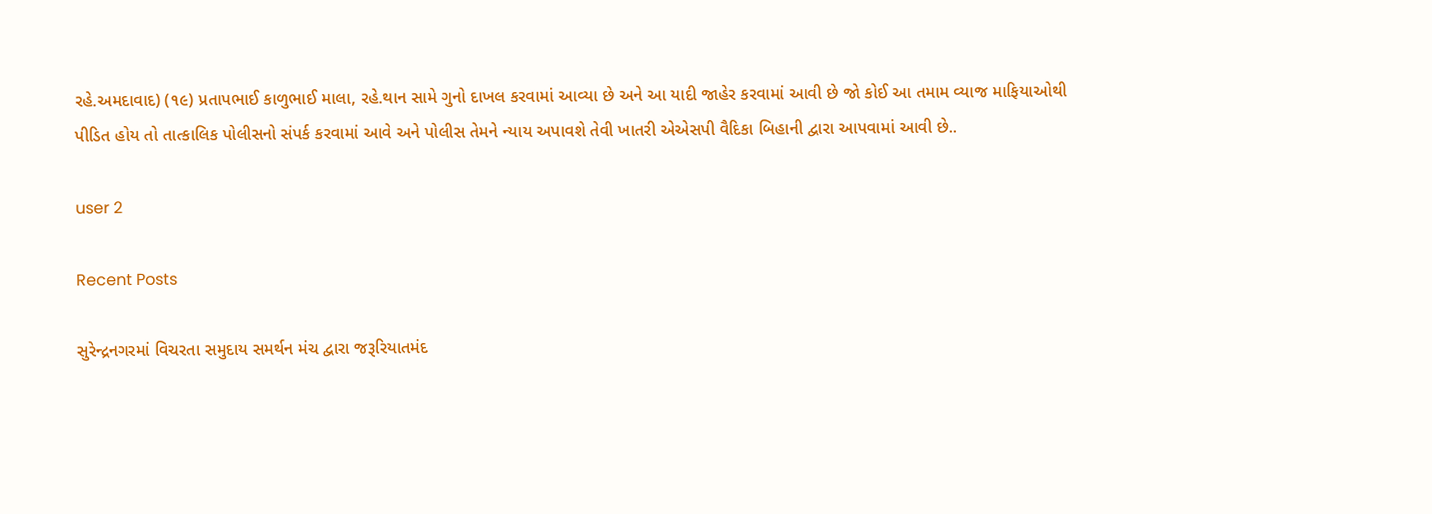રહે.અમદાવાદ) (૧૯) પ્રતાપભાઈ કાળુભાઈ માલા, રહે.થાન સામે ગુનો દાખલ કરવામાં આવ્યા છે અને આ યાદી જાહેર કરવામાં આવી છે જો કોઈ આ તમામ વ્યાજ માફિયાઓથી પીડિત હોય તો તાત્કાલિક પોલીસનો સંપર્ક કરવામાં આવે અને પોલીસ તેમને ન્યાય અપાવશે તેવી ખાતરી એએસપી વૈદિકા બિહાની દ્વારા આપવામાં આવી છે..

user 2

Recent Posts

સુરેન્દ્રનગરમાં વિચરતા સમુદાય સમર્થન મંચ દ્વારા જરૂરિયાતમંદ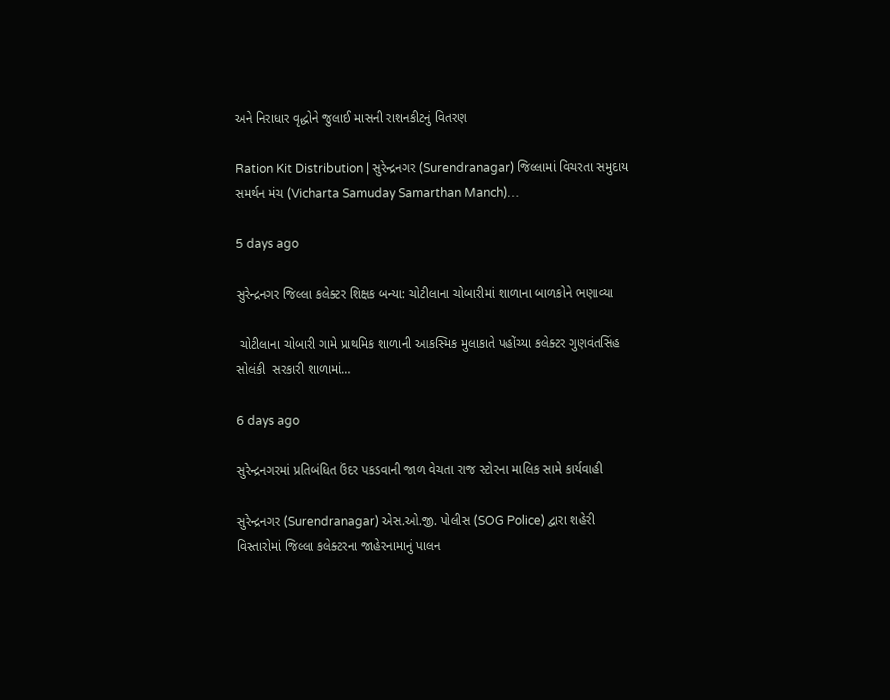અને નિરાધાર વૃદ્ધોને જુલાઈ માસની રાશનકીટનું વિતરણ

Ration Kit Distribution | સુરેન્દ્રનગર (Surendranagar) જિલ્લામાં વિચરતા સમુદાય સમર્થન મંચ (Vicharta Samuday Samarthan Manch)…

5 days ago

સુરેન્દ્રનગર જિલ્લા કલેક્ટર શિક્ષક બન્યા: ચોટીલાના ચોબારીમાં શાળાના બાળકોને ભણાવ્યા

 ચોટીલાના ચોબારી ગામે પ્રાથમિક શાળાની આકસ્મિક મુલાકાતે પહોંચ્યા કલેક્ટર ગુણવંતસિંહ સોલંકી  સરકારી શાળામાં…

6 days ago

સુરેન્દ્રનગરમાં પ્રતિબંધિત ઉંદર પકડવાની જાળ વેચતા રાજ સ્ટોરના માલિક સામે કાર્યવાહી

સુરેન્દ્રનગર (Surendranagar) એસ.ઓ.જી. પોલીસ (SOG Police) દ્વારા શહેરી વિસ્તારોમાં જિલ્લા કલેક્ટરના જાહેરનામાનું પાલન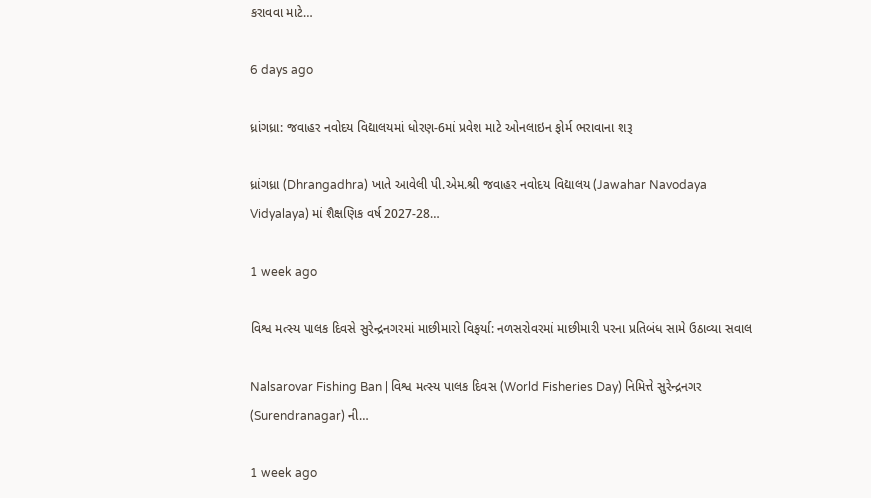કરાવવા માટે…

6 days ago

ધ્રાંગધ્રા: જવાહર નવોદય વિદ્યાલયમાં ધોરણ-6માં પ્રવેશ માટે ઓનલાઇન ફોર્મ ભરાવાના શરૂ

ધ્રાંગધ્રા (Dhrangadhra) ખાતે આવેલી પી.એમ.શ્રી જવાહર નવોદય વિદ્યાલય (Jawahar Navodaya Vidyalaya) માં શૈક્ષણિક વર્ષ 2027-28…

1 week ago

વિશ્વ મત્સ્ય પાલક દિવસે સુરેન્દ્રનગરમાં માછીમારો વિફર્યા: નળસરોવરમાં માછીમારી પરના પ્રતિબંધ સામે ઉઠાવ્યા સવાલ

Nalsarovar Fishing Ban | વિશ્વ મત્સ્ય પાલક દિવસ (World Fisheries Day) નિમિત્તે સુરેન્દ્રનગર (Surendranagar) ની…

1 week ago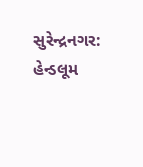સુરેન્દ્રનગર: હેન્ડલૂમ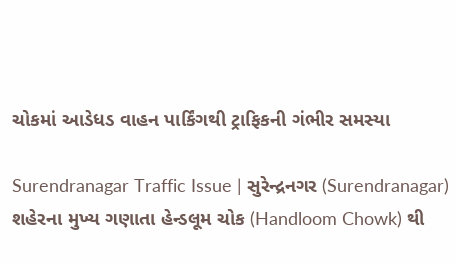ચોકમાં આડેધડ વાહન પાર્કિંગથી ટ્રાફિકની ગંભીર સમસ્યા

Surendranagar Traffic Issue | સુરેન્દ્રનગર (Surendranagar) શહેરના મુખ્ય ગણાતા હેન્ડલૂમ ચોક (Handloom Chowk) થી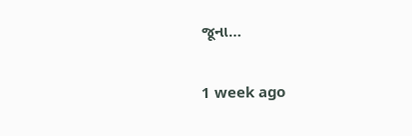જૂના…

1 week ago